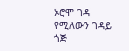ኦሮሞ ገዳ የሚለውን ገዳይ ጎጅ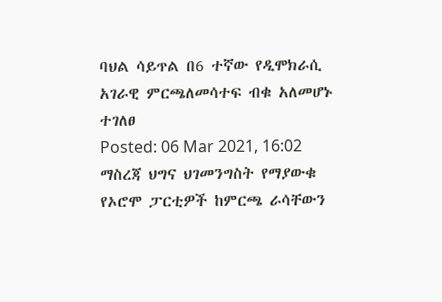ባህል ሳይጥል በ6 ተኛው የዲሞክራሲ አገራዊ ምርጫለመሳተፍ ብቁ አለመሆኑ ተገለፀ
Posted: 06 Mar 2021, 16:02
ማስረጃ ህግና ህገመንግስት የማያውቁ የኦሮሞ ፓርቲዎች ከምርጫ ራሳቸውን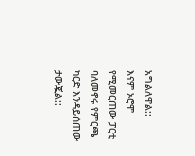አግልለዋል::
እናም ኦሮሞ የሚመርጠው ፓርቲ ባለመኖሩ የምርጫ ካርድ እንዳይሰጠው ታውጇል::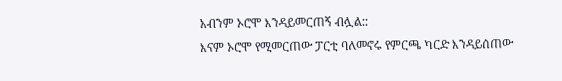አብንም ኦሮሞ እንዳይመርጠኝ ብሏል::
እናም ኦሮሞ የሚመርጠው ፓርቲ ባለመኖሩ የምርጫ ካርድ እንዳይሰጠው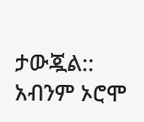ታውጇል::
አብንም ኦሮሞ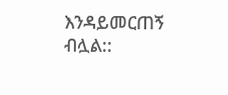እንዳይመርጠኝ ብሏል::